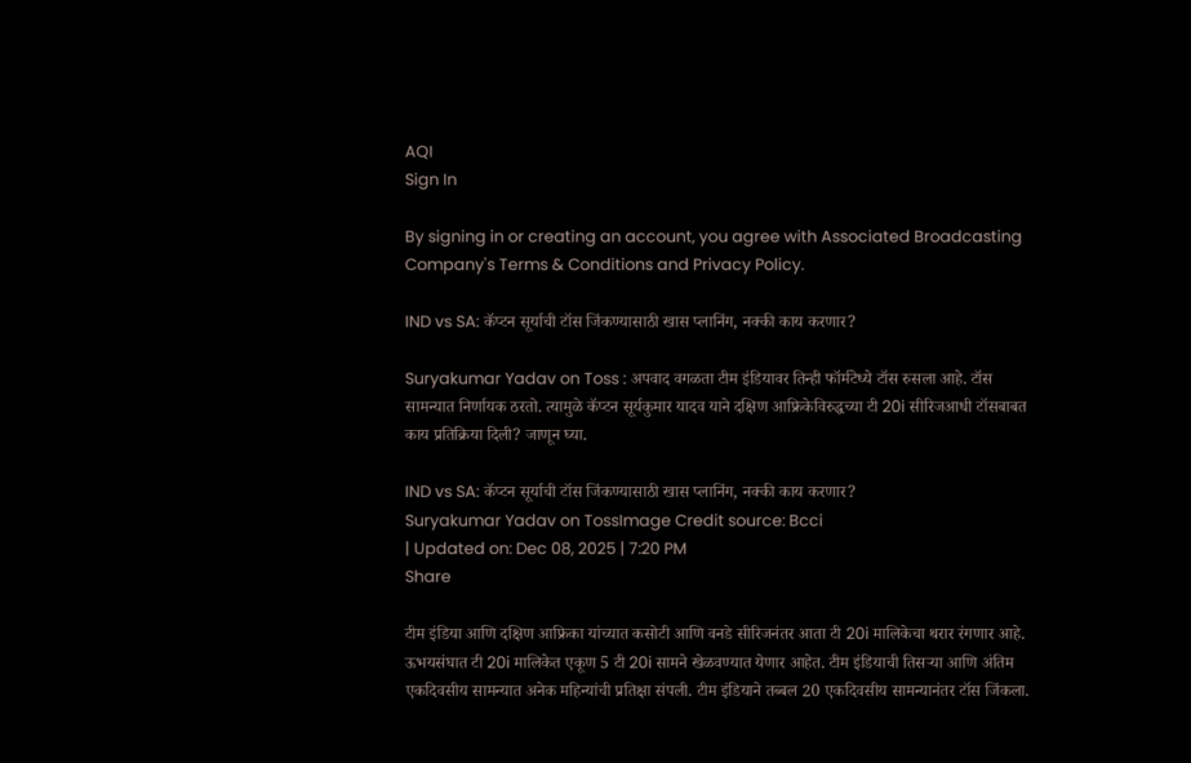AQI
Sign In

By signing in or creating an account, you agree with Associated Broadcasting Company's Terms & Conditions and Privacy Policy.

IND vs SA: कॅप्टन सूर्याची टॉस जिंकण्यासाठी खास प्लानिंग, नक्की काय करणार?

Suryakumar Yadav on Toss : अपवाद वगळता टीम इंडियावर तिन्ही फॉर्मटेध्ये टॉस रुसला आहे. टॉस सामन्यात निर्णायक ठरतो. त्यामुळे कॅप्टन सूर्यकुमार यादव याने दक्षिण आफ्रिकेविरुद्धच्या टी 20i सीरिजआधी टॉसबाबत काय प्रतिक्रिया दिली? जाणून घ्या.

IND vs SA: कॅप्टन सूर्याची टॉस जिंकण्यासाठी खास प्लानिंग, नक्की काय करणार?
Suryakumar Yadav on TossImage Credit source: Bcci
| Updated on: Dec 08, 2025 | 7:20 PM
Share

टीम इंडिया आणि दक्षिण आफ्रिका यांच्यात कसोटी आणि वनडे सीरिजनंतर आता टी 20i मालिकेचा थरार रंगणार आहे. ऊभयसंघात टी 20i मालिकेत एकूण 5 टी 20i सामने खेळवण्यात येणार आहेत. टीम इंडियाची तिसऱ्या आणि अंतिम एकदिवसीय सामन्यात अनेक महिन्यांची प्रतिक्षा संपली. टीम इंडियाने तब्बल 20 एकदिवसीय सामन्यानंतर टॉस जिंकला.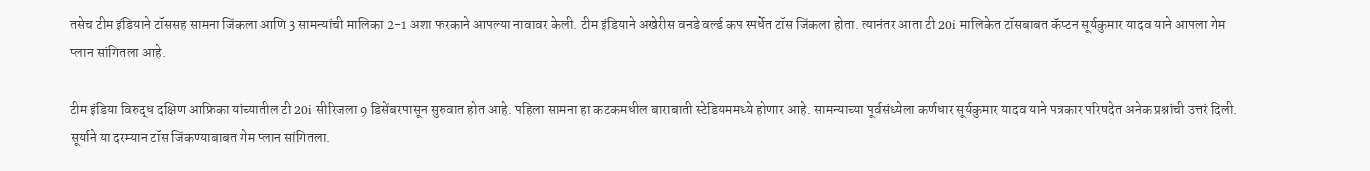तसेच टीम इंडियाने टॉससह सामना जिंकला आणि 3 सामन्यांची मालिका 2-1 अशा फरकाने आपल्या नावावर केली. टीम इंडियाने अखेरीस वनडे वर्ल्ड कप स्पर्धेत टॉस जिंकला होता. त्यानंतर आता टी 20i मालिकेत टॉसबाबत कॅप्टन सूर्यकुमार यादव याने आपला गेम प्लान सांगितला आहे.

टीम इंडिया विरुद्ध दक्षिण आफ्रिका यांच्यातील टी 20i सीरिजला 9 डिसेंबरपासून सुरुवात होत आहे. पहिला सामना हा कटकमधील बाराबाती स्टेडियममध्ये होणार आहे. सामन्याच्या पूर्वसंध्येला कर्णधार सूर्यकुमार यादव याने पत्रकार परिषदेत अनेक प्रश्नांची उत्तरं दिली. सूर्याने या दरम्यान टॉस जिंकण्याबाबत गेम प्लान सांगितला.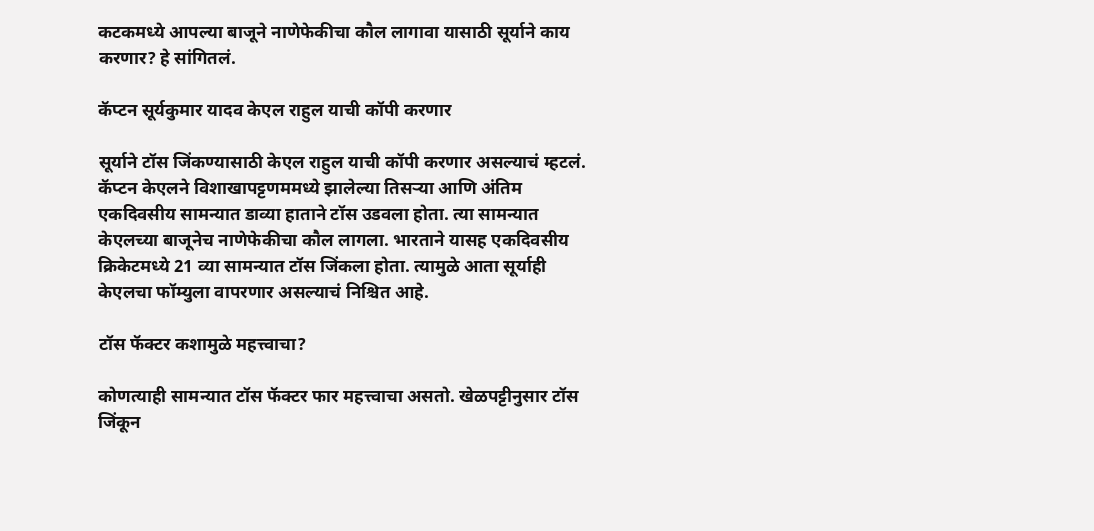कटकमध्ये आपल्या बाजूने नाणेफेकीचा कौल लागावा यासाठी सूर्याने काय करणार? हे सांगितलं.

कॅप्टन सूर्यकुमार यादव केएल राहुल याची कॉपी करणार

सूर्याने टॉस जिंकण्यासाठी केएल राहुल याची कॉपी करणार असल्याचं म्हटलं. कॅप्टन केएलने विशाखापट्टणममध्ये झालेल्या तिसऱ्या आणि अंतिम एकदिवसीय सामन्यात डाव्या हाताने टॉस उडवला होता. त्या सामन्यात केएलच्या बाजूनेच नाणेफेकीचा कौल लागला. भारताने यासह एकदिवसीय क्रिकेटमध्ये 21 व्या सामन्यात टॉस जिंकला होता. त्यामुळे आता सूर्याही केएलचा फॉम्युला वापरणार असल्याचं निश्चित आहे.

टॉस फॅक्टर कशामुळे महत्त्वाचा?

कोणत्याही सामन्यात टॉस फॅक्टर फार महत्त्वाचा असतो. खेळपट्टीनुसार टॉस जिंकून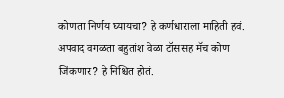कोणता निर्णय घ्यायचा? हे कर्णधाराला माहिती हवं. अपवाद वगळता बहुतांश वेळा टॉससह मॅच कोण जिंकणार? हे निश्चित होतं.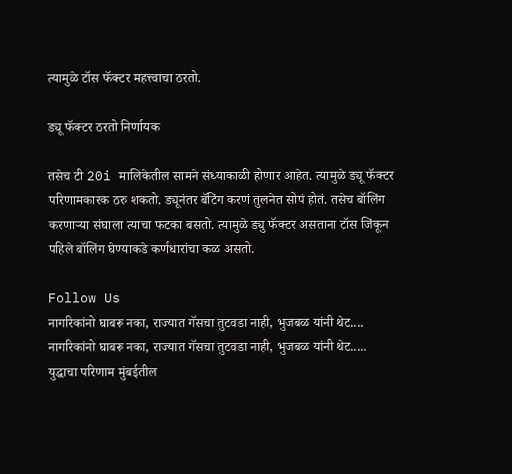त्यामुळे टॉस फॅक्टर महत्त्वाचा ठरतो.

ड्यू फॅक्टर ठरतो निर्णायक

तसेच टी 20i मालिकेतील सामने संध्याकाळी होणार आहेत. त्यामुळे ड्यू फॅक्टर परिणामकारक ठरु शकतो. ड्यूनंतर बॅटिंग करणं तुलनेत सोपं होतं. तसेच बॉलिंग करणाऱ्या संघाला त्याचा फटका बसतो. त्यामुळे ड्यु फॅक्टर असताना टॉस जिंकून पहिले बॉलिंग घेण्याकडे कर्णधारांचा कळ असतो.

Follow Us
नागरिकांनो घाबरू नका, राज्यात गॅसचा तुटवडा नाही, भुजबळ यांनी थेट....
नागरिकांनो घाबरू नका, राज्यात गॅसचा तुटवडा नाही, भुजबळ यांनी थेट.....
युद्धाचा परिणाम मुंबईतील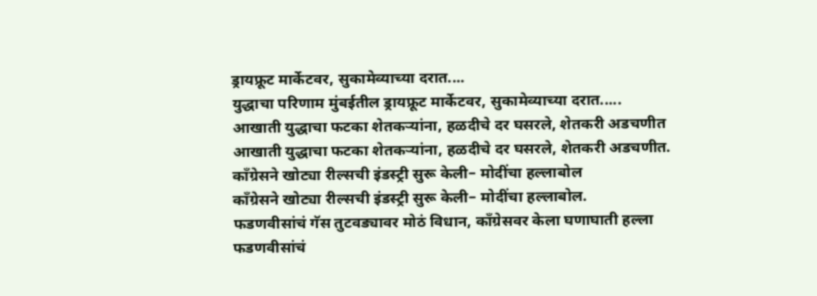ड्रायफ्रूट मार्केटवर, सुकामेव्याच्या दरात....
युद्धाचा परिणाम मुंबईतील ड्रायफ्रूट मार्केटवर, सुकामेव्याच्या दरात.....
आखाती युद्धाचा फटका शेतकऱ्यांना, हळदीचे दर घसरले, शेतकरी अडचणीत
आखाती युद्धाचा फटका शेतकऱ्यांना, हळदीचे दर घसरले, शेतकरी अडचणीत.
काँग्रेसने खोट्या रील्सची इंडस्ट्री सुरू केली– मोदींचा हल्लाबोल
काँग्रेसने खोट्या रील्सची इंडस्ट्री सुरू केली– मोदींचा हल्लाबोल.
फडणवीसांचं गॅस तुटवड्यावर मोठं विधान, काँग्रेसवर केला घणाघाती हल्ला
फडणवीसांचं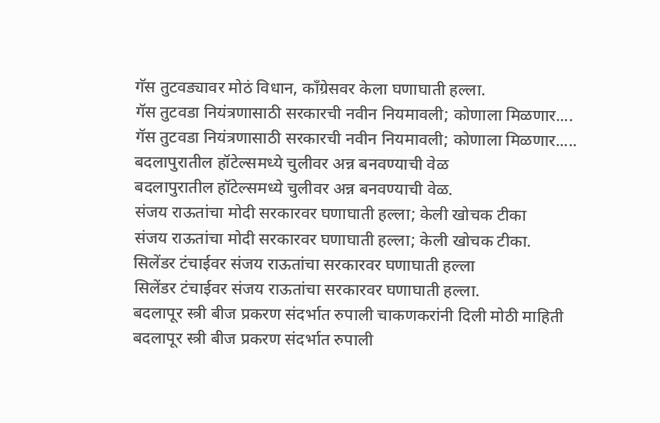गॅस तुटवड्यावर मोठं विधान, काँग्रेसवर केला घणाघाती हल्ला.
गॅस तुटवडा नियंत्रणासाठी सरकारची नवीन नियमावली; कोणाला मिळणार....
गॅस तुटवडा नियंत्रणासाठी सरकारची नवीन नियमावली; कोणाला मिळणार.....
बदलापुरातील हॉटेल्समध्ये चुलीवर अन्न बनवण्याची वेळ
बदलापुरातील हॉटेल्समध्ये चुलीवर अन्न बनवण्याची वेळ.
संजय राऊतांचा मोदी सरकारवर घणाघाती हल्ला; केली खोचक टीका
संजय राऊतांचा मोदी सरकारवर घणाघाती हल्ला; केली खोचक टीका.
सिलेंडर टंचाईवर संजय राऊतांचा सरकारवर घणाघाती हल्ला
सिलेंडर टंचाईवर संजय राऊतांचा सरकारवर घणाघाती हल्ला.
बदलापूर स्त्री बीज प्रकरण संदर्भात रुपाली चाकणकरांनी दिली मोठी माहिती
बदलापूर स्त्री बीज प्रकरण संदर्भात रुपाली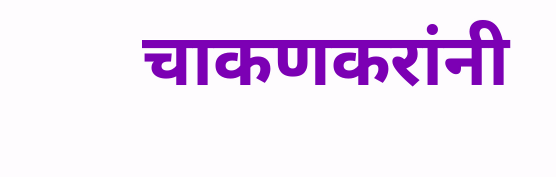चाकणकरांनी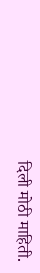दिली मोठी माहिती.